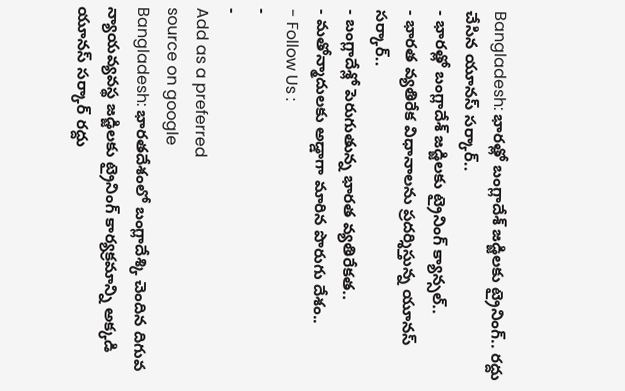Bangladesh: భారత్లో బంగ్లాదేశ్ జడ్జిలకు ట్రైనింగ్.. రద్దు చేసిన యూనస్ సర్కార్..
- భారత్లో బంగ్లాదేశ్ జడ్జిలకు ట్రైనింగ్ క్యాన్సల్..
- భారత వ్యతిరేక విధానాలను ప్రదర్శిస్తున్న యూనస్ సర్కార్..
- బంగ్లాదేశ్లో పెరుగుతున్న భారత వ్యతిరేకత..
- మతోన్మాదులకు అడ్డాగా మారిన పొరుగు దేశం..
- Follow Us :
-
-
Add as a preferred
source on google
Bangladesh: భారతదేశంలో బంగ్లాదేశ్కి చెందిన దిగువ న్యాయవ్యవస్థ జడ్జిలకు ట్రైనింగ్ కార్యక్రమాన్ని అక్కడి యూనస్ సర్కార్ రద్దు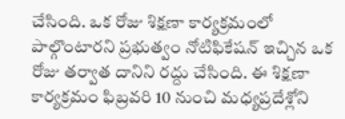చేసింది. ఒక రోజు శిక్షణా కార్యక్రమంలో పాల్గొంటారని ప్రభుత్వం నోటిఫికేషన్ ఇచ్చిన ఒక రోజు తర్వాత దానిని రద్దు చేసింది. ఈ శిక్షణా కార్యక్రమం ఫిబ్రవరి 10 నుంచి మధ్యప్రదేశ్లోని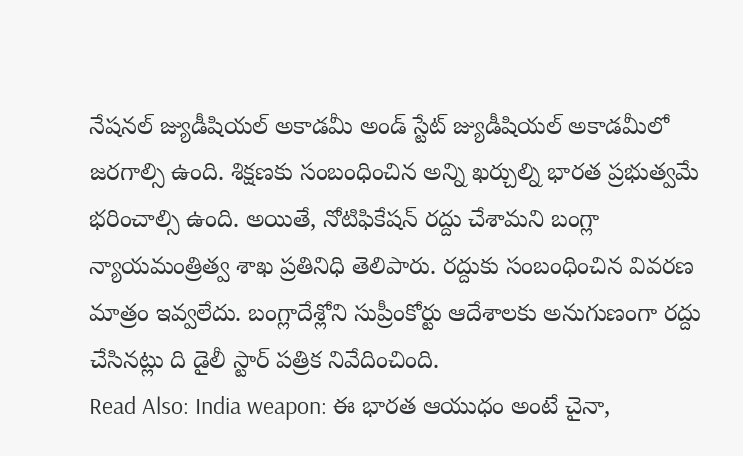నేషనల్ జ్యుడీషియల్ అకాడమీ అండ్ స్టేట్ జ్యుడీషియల్ అకాడమీలో జరగాల్సి ఉంది. శిక్షణకు సంబంధించిన అన్ని ఖర్చుల్ని భారత ప్రభుత్వమే భరించాల్సి ఉంది. అయితే, నోటిఫికేషన్ రద్దు చేశామని బంగ్లా న్యాయమంత్రిత్వ శాఖ ప్రతినిధి తెలిపారు. రద్దుకు సంబంధించిన వివరణ మాత్రం ఇవ్వలేదు. బంగ్లాదేశ్లోని సుప్రీంకోర్టు ఆదేశాలకు అనుగుణంగా రద్దు చేసినట్లు ది డైలీ స్టార్ పత్రిక నివేదించింది.
Read Also: India weapon: ఈ భారత ఆయుధం అంటే చైనా,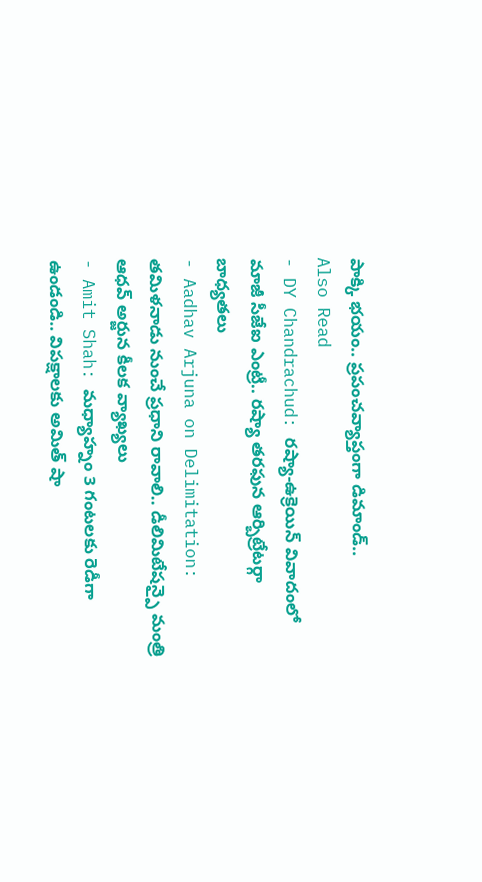పాక్కి భయం.. ప్రపంచవ్యాప్తంగా డిమాండ్..
Also Read
- DY Chandrachud: రష్యా-ఉక్రెయిన్ వివాదంలో మాజీ సీజేఐ ఎంట్రీ.. రష్యా తరఫున ఆర్బిట్రేటర్గా బాధ్యతలు
- Aadhav Arjuna on Delimitation: తమిళనాడు నుంచే ప్రధాని రావాలి.. డీలిమిటేషన్పై మంత్రి ఆధవ్ అర్జున కీలక వ్యాఖ్యలు
- Amit Shah: మధ్యాహ్నం 3 గంటలకు రెడీగా ఉండండి.. విపక్షాలకు అమిత్ షా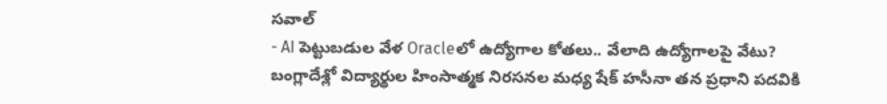సవాల్
- AI పెట్టుబడుల వేళ Oracleలో ఉద్యోగాల కోతలు.. వేలాది ఉద్యోగాలపై వేటు?
బంగ్లాదేశ్లో విద్యార్థుల హింసాత్మక నిరసనల మధ్య షేక్ హసీనా తన ప్రధాని పదవికి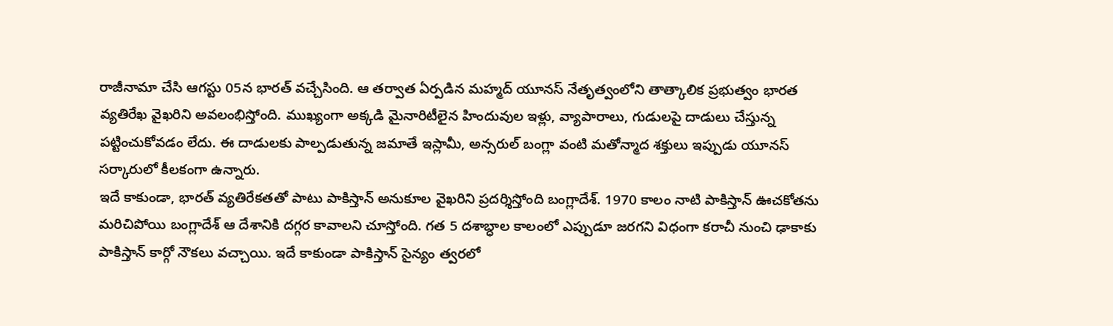రాజీనామా చేసి ఆగస్టు 05న భారత్ వచ్చేసింది. ఆ తర్వాత ఏర్పడిన మహ్మద్ యూనస్ నేతృత్వంలోని తాత్కాలిక ప్రభుత్వం భారత వ్యతిరేఖ వైఖరిని అవలంభిస్తోంది. ముఖ్యంగా అక్కడి మైనారిటీలైన హిందువుల ఇళ్లు, వ్యాపారాలు, గుడులపై దాడులు చేస్తున్న పట్టించుకోవడం లేదు. ఈ దాడులకు పాల్పడుతున్న జమాతే ఇస్లామీ, అన్సరుల్ బంగ్లా వంటి మతోన్మాద శక్తులు ఇప్పుడు యూనస్ సర్కారులో కీలకంగా ఉన్నారు.
ఇదే కాకుండా, భారత్ వ్యతిరేకతతో పాటు పాకిస్తాన్ అనుకూల వైఖరిని ప్రదర్శిస్తోంది బంగ్లాదేశ్. 1970 కాలం నాటి పాకిస్తాన్ ఊచకోతను మరిచిపోయి బంగ్లాదేశ్ ఆ దేశానికి దగ్గర కావాలని చూస్తోంది. గత 5 దశాబ్ధాల కాలంలో ఎప్పుడూ జరగని విధంగా కరాచీ నుంచి ఢాకాకు పాకిస్తాన్ కార్గో నౌకలు వచ్చాయి. ఇదే కాకుండా పాకిస్తాన్ సైన్యం త్వరలో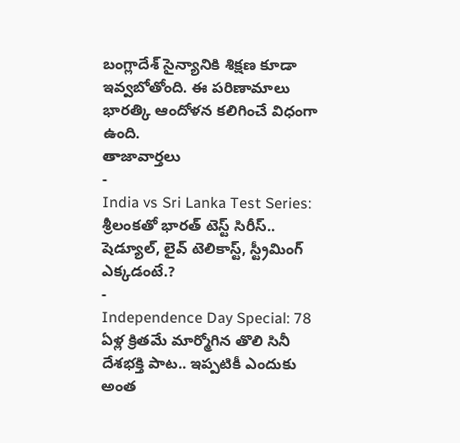బంగ్లాదేశ్ సైన్యానికి శిక్షణ కూడా ఇవ్వబోతోంది. ఈ పరిణామాలు భారత్కి ఆందోళన కలిగించే విధంగా ఉంది.
తాజావార్తలు
-
India vs Sri Lanka Test Series: శ్రీలంకతో భారత్ టెస్ట్ సిరీస్.. షెడ్యూల్, లైవ్ టెలికాస్ట్, స్ట్రీమింగ్ ఎక్కడంటే.?
-
Independence Day Special: 78 ఏళ్ల క్రితమే మార్మోగిన తొలి సినీ దేశభక్తి పాట.. ఇప్పటికీ ఎందుకు అంత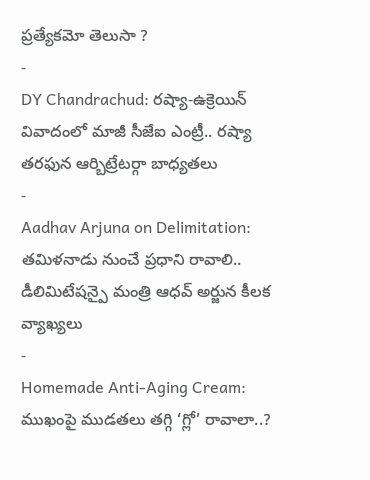ప్రత్యేకమో తెలుసా ?
-
DY Chandrachud: రష్యా-ఉక్రెయిన్ వివాదంలో మాజీ సీజేఐ ఎంట్రీ.. రష్యా తరఫున ఆర్బిట్రేటర్గా బాధ్యతలు
-
Aadhav Arjuna on Delimitation: తమిళనాడు నుంచే ప్రధాని రావాలి.. డీలిమిటేషన్పై మంత్రి ఆధవ్ అర్జున కీలక వ్యాఖ్యలు
-
Homemade Anti-Aging Cream: ముఖంపై ముడతలు తగ్గి ‘గ్లో’ రావాలా..?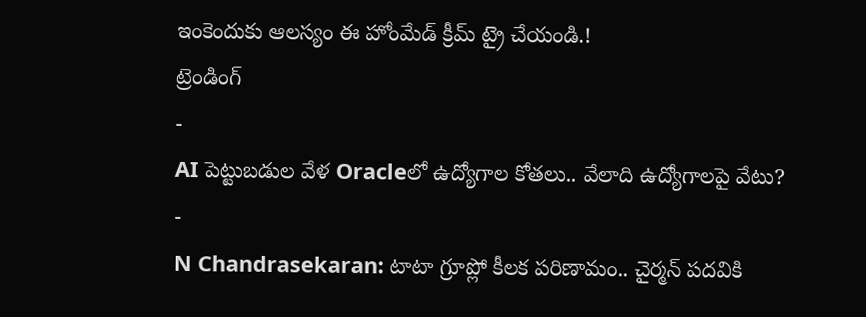ఇంకెందుకు ఆలస్యం ఈ హోంమేడ్ క్రీమ్ ట్రై చేయండి.!
ట్రెండింగ్
-
AI పెట్టుబడుల వేళ Oracleలో ఉద్యోగాల కోతలు.. వేలాది ఉద్యోగాలపై వేటు?
-
N Chandrasekaran: టాటా గ్రూప్లో కీలక పరిణామం.. చైర్మన్ పదవికి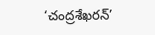‘చంద్రశేఖరన్’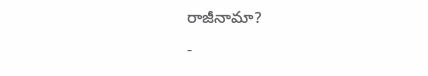రాజీనామా?
-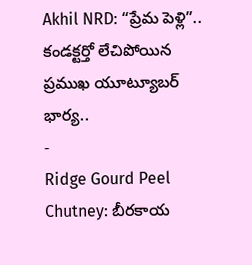Akhil NRD: “ప్రేమ పెళ్లి”.. కండక్టర్తో లేచిపోయిన ప్రముఖ యూట్యూబర్ భార్య..
-
Ridge Gourd Peel Chutney: బీరకాయ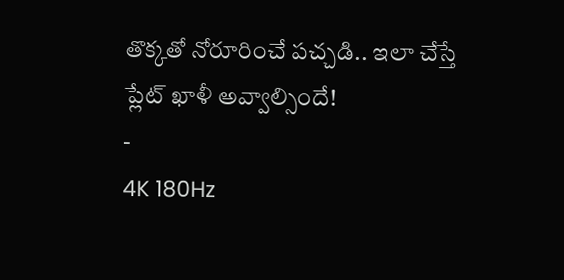తొక్కతో నోరూరించే పచ్చడి.. ఇలా చేస్తే ప్లేట్ ఖాళీ అవ్వాల్సిందే!
-
4K 180Hz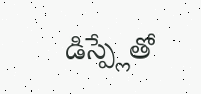డిస్ప్లేతో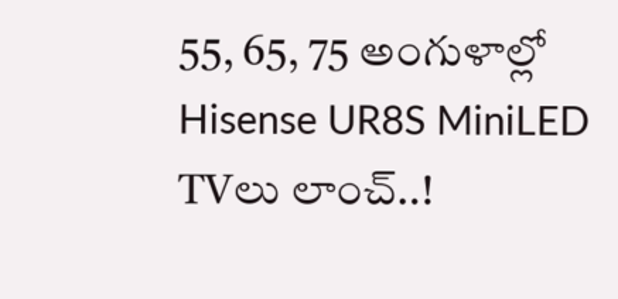55, 65, 75 అంగుళాల్లో Hisense UR8S MiniLED TVలు లాంచ్..!